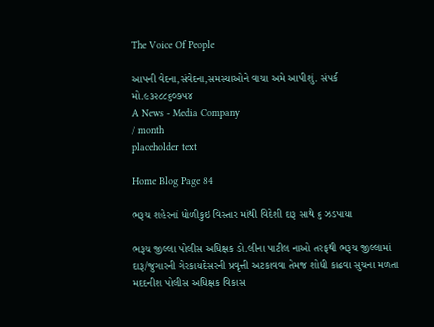The Voice Of People

આપની વેદના,સંવેદના,સમસ્યાઓને વાચા અમે આપીશું. સંપર્ક મો.૯૩૨૮૮૬૦૭૫૪
A News - Media Company
/ month
placeholder text

Home Blog Page 84

ભરૂચ શહેરનાં ધોળીકુઇ વિસ્તાર માંથી વિદેશી દારૂ સાથે ૬ ઝડપાયા

ભરૂચ જીલ્લા પોલીસ અધિક્ષક ડો.લીના પાટીલ નાઓ તરફથી ભરૂચ જીલ્લામાં દારૂ/જુગારની ગેરકાયદેસરની પ્રવૃત્તી અટકાવવા તેમજ શોધી કાઢવા સુચના મળતા મદદનીશ પોલીસ અધિક્ષક વિકાસ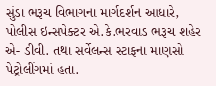સુંડા ભરૂચ વિભાગના માર્ગદર્શન આધારે, પોલીસ ઇન્સપેક્ટર એ.કે.ભરવાડ ભરૂચ શહેર એ- ડીવી. તથા સર્વેલન્સ સ્ટાફના માણસો પેટ્રોલીંગમાં હતા.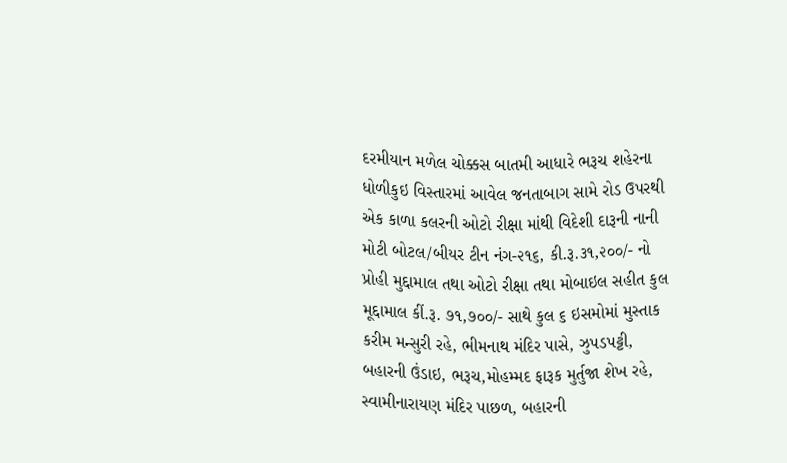દરમીયાન મળેલ ચોક્કસ બાતમી આધારે ભરૂચ શહેરના ધોળીકુઇ વિસ્તારમાં આવેલ જનતાબાગ સામે રોડ ઉપરથી એક કાળા કલરની ઓટો રીક્ષા માંથી વિદેશી દારૂની નાની મોટી બોટલ/બીયર ટીન નંગ-૨૧૬, કી.રૂ.૩૧,૨૦૦/- નો પ્રોહી મુદ્દામાલ તથા ઓટો રીક્ષા તથા મોબાઇલ સહીત કુલ મૂદ્દામાલ કીં.રૂ. ૭૧,૭૦૦/- સાથે કુલ ૬ ઇસમોમાં મુસ્તાક કરીમ મન્સુરી રહે, ભીમનાથ મંદિર પાસે, ઝુપડપટ્ટી, બહારની ઉંડાઇ, ભરૂચ,મોહમ્મદ ફારૂક મુર્તુજા શેખ રહે, સ્વામીનારાયણ મંદિર પાછળ, બહારની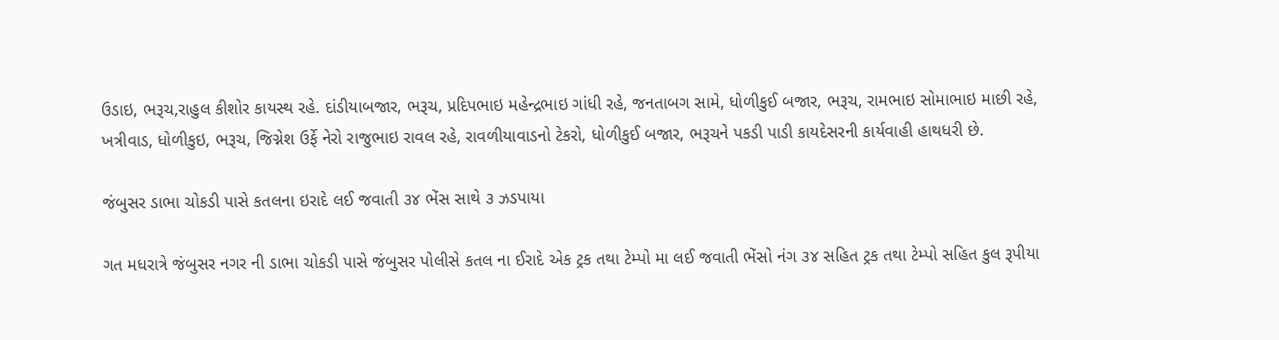ઉડાઇ, ભરૂચ,રાહુલ કીશોર કાયસ્થ રહે. દાંડીયાબજાર, ભરૂચ, પ્રદિપભાઇ મહેન્દ્રભાઇ ગાંધી રહે, જનતાબગ સામે, ધોળીકુઈ બજાર, ભરૂચ, રામભાઇ સોમાભાઇ માછી રહે, ખત્રીવાડ, ધોળીકુઇ, ભરૂચ, જિગ્નેશ ઉર્ફે નેરો રાજુભાઇ રાવલ રહે, રાવળીયાવાડનો ટેકરો, ધોળીકુઈ બજાર, ભરૂચને પકડી પાડી કાયદેસરની કાર્યવાહી હાથધરી છે.

જંબુસર ડાભા ચોકડી પાસે કતલના ઇરાદે લઈ જવાતી ૩૪ ભેંસ સાથે ૩ ઝડપાયા

ગત મધરાત્રે જંબુસર નગર ની ડાભા ચોકડી પાસે જંબુસર પોલીસે કતલ ના ઈરાદે એક ટ્રક તથા ટેમ્પો મા લઈ જવાતી ભેંસો નંગ ૩૪ સહિત ટ્રક તથા ટેમ્પો સહિત કુલ રૂપીયા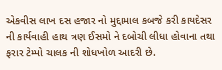એકવીસ લાખ દસ હજાર નો મુદ્દામાલ કબજે કરી કાયદેસર ની કાર્યવાહી હાથ ત્રણ ઈસમો ને દબોચી લીધા હોવાના તથા ફરાર ટેમ્પો ચાલક ની શોધખોળ આદરી છે.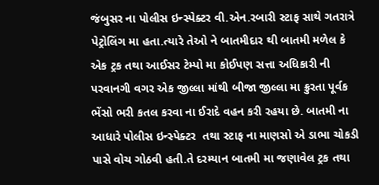જંબુસર ના પોલીસ ઇન્સ્પેક્ટર વી.એન.રબારી સ્ટાફ સાથે ગતરાત્રે પેટ્રોલિંગ મા હતા.ત્યારે તેઓ ને બાતમીદાર થી બાતમી મળેલ કે એક ટ્રક તથા આઈસર ટેમ્પો મા કોઈપણ સત્તા અધિકારી ની પરવાનગી વગર એક જીલ્લા માંથી બીજા જીલ્લા મા ક્રુરતા પૂર્વક ભેંસો ભરી કતલ કરવા ના ઈરાદે વહન કરી રહયા છે. બાતમી ના આધારે પોલીસ ઇન્સ્પેક્ટર  તથા સ્ટાફ ના માણસો એ ડાભા ચોકડી પાસે વોચ ગોઠવી હતી.તે દરમ્યાન બાતમી મા જણાવેલ ટ્રક તથા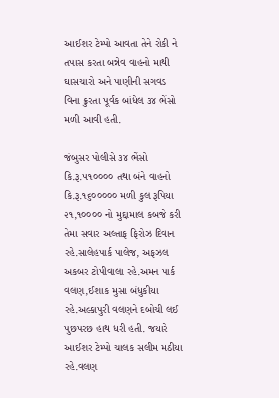આઈશર ટેમ્પો આવતા તેને રોકી ને તપાસ કરતા બન્નેવ વાહનો માથી ઘાસચારો અને પાણીની સગવડ વિના ક્રુરતા પૂર્વક બાંધેલ ૩૪ ભેંસો મળી આવી હતી.

જંબુસર પોલીસે ૩૪ ભેંસો કિ.રૂ.૫૧૦૦૦૦ તથા બંને વાહનો કિ.રૂ.૧૬૦૦૦૦૦ મળી કુલ રૂપિયા ૨૧,૧૦૦૦૦ નો મુદ્દામાલ કબજે કરી તેમા સવાર અલ્તાફ ફિરોઝ દિવાન રહે.સાલેહપાર્ક પાલેજ, અફઝલ અકબર ટોપીવાલા રહે.અમન પાર્ક વલણ,ઈશાક મુસા બંધુકીયા રહે.અલ્કાપુરી વલણને દબોચી લઈ પુછપરછ હાથ ધરી હતી. જયારે આઈશર ટેમ્પો ચાલક સલીમ મઠીયા રહે.વલણ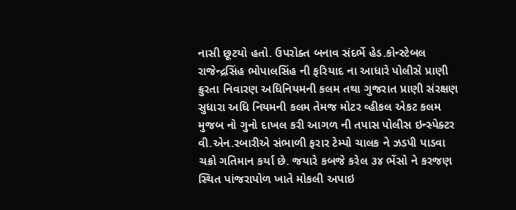નાસી છૂટયો હતો. ઉપરોક્ત બનાવ સંદર્ભે હેડ.કોન્સ્ટેબલ રાજેન્દ્રસિંહ ભોપાલસિંહ ની ફરિયાદ ના આધારે પોલીસે પ્રાણી ક્રુરતા નિવારણ અધિનિયમની કલમ તથા ગુજરાત પ્રાણી સંરક્ષણ સુધારા અધિ નિયમની કલમ તેમજ મોટર વ્હીકલ એકટ કલમ મુજબ નો ગુનો દાખલ કરી આગળ ની તપાસ પોલીસ ઇન્સ્પેક્ટર વી.એન.રબારીએ સંભાળી ફરાર ટેમ્પો ચાલક ને ઝડપી પાડવા ચક્રો ગતિમાન કર્યા છે. જયારે કબજે કરેલ ૩૪ ભેંસો ને કરજણ સ્થિત પાંજરાપોળ ખાતે મોકલી અપાઇ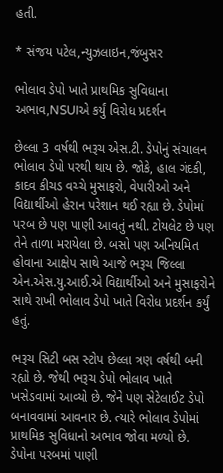હતી.

* સંજય પટેલ,ન્યુઝલાઇન,જંબુસર

ભોલાવ ડેપો ખાતે પ્રાથમિક સુવિધાના અભાવ,NSUIએ કર્યું વિરોધ પ્રદર્શન

છેલ્લા 3 વર્ષથી ભરૂચ એસ.ટી. ડેપોનું સંચાલન ભોલાવ ડેપો પરથી થાય છે. જોકે, હાલ ગંદકી, કાદવ કીચડ વચ્ચે મુસાફરો, વેપારીઓ અને વિદ્યાર્થીઓ હેરાન પરેશાન થઈ રહ્યા છે. ડેપોમાં પરબ છે પણ પાણી આવતું નથી. ટોયલેટ છે પણ તેને તાળા મરાયેલા છે. બસો પણ અનિયમિત હોવાના આક્ષેપ સાથે આજે ભરૂચ જિલ્લા એન.એસ.યુ.આઈ.એ વિદ્યાર્થીઓ અને મુસાફરોને સાથે રાખી ભોલાવ ડેપો ખાતે વિરોધ પ્રદર્શન કર્યું હતું.

ભરૂચ સિટી બસ સ્ટોપ છેલ્લા ત્રણ વર્ષથી બની રહ્યો છે. જેથી ભરૂચ ડેપો ભોલાવ ખાતે ખસેડવામાં આવ્યો છે. જેને પણ સેટેલાઈટ ડેપો બનાવવામાં આવનાર છે. ત્યારે ભોલાવ ડેપોમાં પ્રાથમિક સુવિધાનો અભાવ જોવા મળ્યો છે. ડેપોના પરબમાં પાણી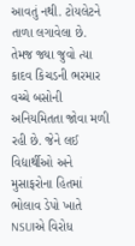આવતું નથી. ટોયલેટને તાળા લગાવેલા છે. તેમજ જ્યા જુવો ત્યા કાદવ કિચડની ભરમાર વચ્ચે બસોની અનિયમિતતા જોવા મળી રહી છે. જેને લઈ વિદ્યાર્થીઓ અને મુસાફરોના હિતમાં ભોલાવ ડેપો ખાતે NSUIએ વિરોધ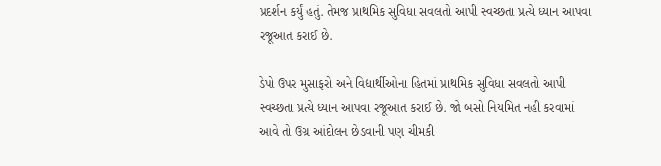પ્રદર્શન કર્યું હતું. તેમજ પ્રાથમિક સુવિધા સવલતો આપી સ્વચ્છતા પ્રત્યે ધ્યાન આપવા રજૂઆત કરાઈ છે.

ડેપો ઉપર મુસાફરો અને વિદ્યાર્થીઓના હિતમાં પ્રાથમિક સુવિધા સવલતો આપી સ્વચ્છતા પ્રત્યે ધ્યાન આપવા રજૂઆત કરાઈ છે. જો બસો નિયમિત નહી કરવામાં આવે તો ઉગ્ર આંદોલન છેડવાની પણ ચીમકી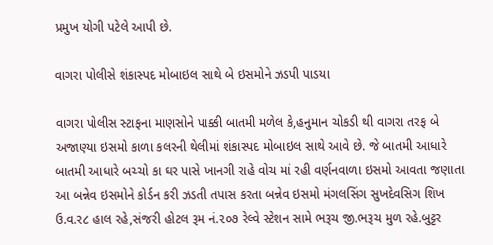પ્રમુખ યોગી પટેલે આપી છે.

વાગરા પોલીસે શંકાસ્પદ મોબાઇલ સાથે બે ઇસમોને ઝડપી પાડયા

વાગરા પોલીસ સ્ટાફના માણસોને પાક્કી બાતમી મળેલ કે,હનુમાન ચોકડી થી વાગરા તરફ બે અજાણ્યા ઇસમો કાળા કલરની થેલીમાં શંકાસ્પદ મોબાઇલ સાથે આવે છે. જે બાતમી આધારે બાતમી આધારે બચ્ચો કા ઘર પાસે ખાનગી રાહે વોચ માં રહી વર્ણનવાળા ઇસમો આવતા જણાતા આ બન્નેવ ઇસમોને કોર્ડન કરી ઝડતી તપાસ કરતા બન્નેવ ઇસમો મંગલસિંગ સુખદેવસિગ શિખ ઉ.વ.ર૮ હાલ રહે,સંજરી હોટલ રૂમ નં.૨૦૭ રેલ્વે સ્ટેશન સામે ભરૂચ જી.ભરૂચ મુળ રહે.બુટ્ટર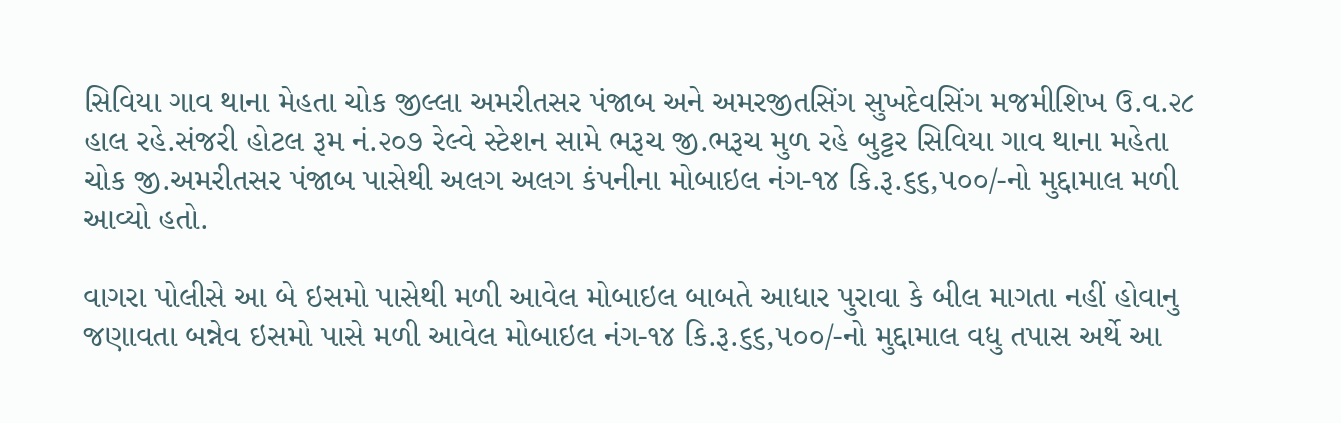સિવિયા ગાવ થાના મેહતા ચોક જીલ્લા અમરીતસર પંજાબ અને અમરજીતસિંગ સુખદેવસિંગ મજમીશિખ ઉ.વ.૨૮ હાલ રહે.સંજરી હોટલ રૂમ નં.૨૦૭ રેલ્વે સ્ટેશન સામે ભરૂચ જી.ભરૂચ મુળ રહે બુટ્ટર સિવિયા ગાવ થાના મહેતા ચોક જી.અમરીતસર પંજાબ પાસેથી અલગ અલગ કંપનીના મોબાઇલ નંગ-૧૪ કિ.રૂ.૬૬,૫૦૦/-નો મુદ્દામાલ મળી આવ્યો હતો.

વાગરા પોલીસે આ બે ઇસમો પાસેથી મળી આવેલ મોબાઇલ બાબતે આધાર પુરાવા કે બીલ માગતા નહીં હોવાનુ જણાવતા બન્નેવ ઇસમો પાસે મળી આવેલ મોબાઇલ નંગ-૧૪ કિ.રૂ.૬૬,૫૦૦/-નો મુદ્દામાલ વધુ તપાસ અર્થે આ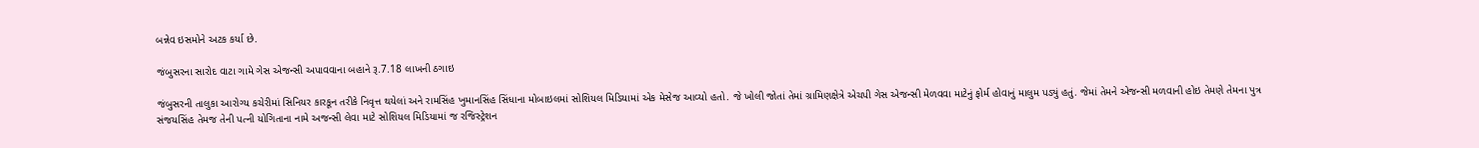બન્નેવ ઇસમોને અટક કર્યા છે.

જંબુસરના સારોદ વાટા ગામે ગેસ એજન્સી અપાવવાના બહાને રૂ.7.18 લાખની ઠગાઇ

જંબુસરની તાલુકા આરોગ્ય કચેરીમાં સિનિયર કારકૂન તરીકે નિવૃત્ત થયેલાં અને રામસિંહ ખુમાનસિંહ સિંધાના મોબાઇલમાં સોશિયલ મિડિયામાં એક મેસેજ આવ્યો હતો. જે ખોલી જોતાં તેમાં ગ્રામિણક્ષેત્રે એચપી ગેસ એજન્સી મેળવવા માટેનું ફોર્મ હોવાનું માલુમ પડ્યું હતું. જેમાં તેમને એજન્સી મળવાની હોઇ તેમણે તેમના પુત્ર સંજયસિંહ તેમજ તેની પત્ની યોગિતાના નામે અજન્સી લેવા માટે સોશિયલ મિડિયામાં જ રજિસ્ટ્રેશન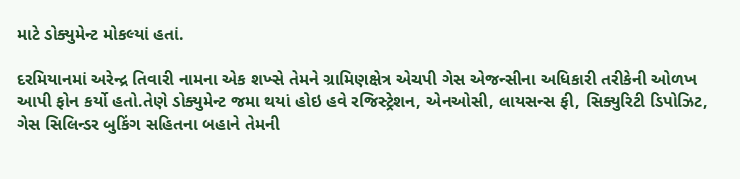માટે ડોક્યુમેન્ટ મોકલ્યાં હતાં.

દરમિયાનમાં અરેન્દ્ર તિવારી નામના એક શખ્સે તેમને ગ્રામિણક્ષેત્ર એચપી ગેસ એજન્સીના અધિકારી તરીકેની ઓળખ આપી ફોન કર્યો હતો.તેણે ડોક્યુમેન્ટ જમા થયાં હોઇ હવે રજિસ્ટ્રેશન, એનઓસી, લાયસન્સ ફી, સિક્યુરિટી ડિપોઝિટ, ગેસ સિલિન્ડર બુકિંગ સહિતના બહાને તેમની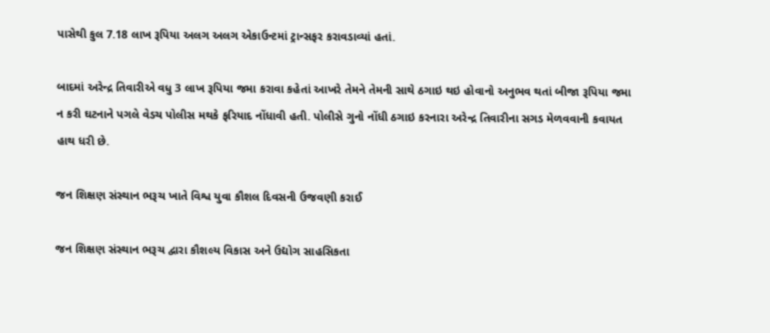પાસેથી કુલ 7.18 લાખ રૂપિયા અલગ અલગ એકાઉન્ટમાં ટ્રાન્સફર કરાવડાવ્યાં હતાં.

બાદમાં અરેન્દ્ર તિવારીએ વધુ 3 લાખ રૂપિયા જમા કરાવા કહેતાં આખરે તેમને તેમની સાથે ઠગાઇ થઇ હોવાનો અનુભવ થતાં બીજા રૂપિયા જમા ન કરી ઘટનાને પગલે વેડચ પોલીસ મથકે ફરિયાદ નોંધાવી હતી. પોલીસે ગુનો નોંધી ઠગાઇ કરનારા અરેન્દ્ર તિવારીના સગડ મેળવવાની કવાયત હાથ ધરી છે.

જન શિક્ષણ સંસ્થાન ભરૂચ ખાતે વિશ્વ યુવા કૌશલ દિવસની ઉજવણી કરાઈ

જન શિક્ષણ સંસ્થાન ભરૂચ દ્વારા કૌશલ્ય વિકાસ અને ઉદ્યોગ સાહસિકતા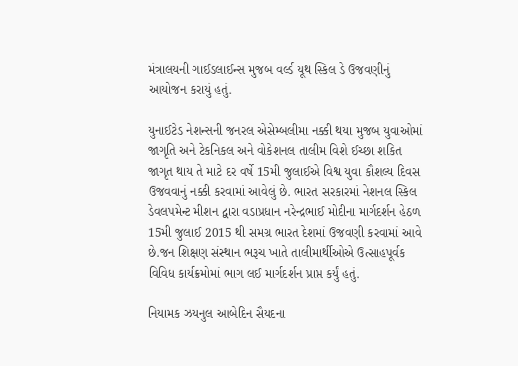મંત્રાલયની ગાઈડલાઈન્સ મુજબ વર્લ્ડ યૂથ સ્કિલ ડે ઉજવણીનું આયોજન કરાયું હતું.

યુનાઈટેડ નેશન્સની જનરલ એસેમ્બલીમા નક્કી થયા મુજબ યુવાઓમાં જાગૃતિ અને ટેકનિકલ અને વોકેશનલ તાલીમ વિશે ઈચ્છા શકિત જાગૃત થાય તે માટે દર વર્ષે 15મી જુલાઈએ વિશ્વ યુવા કૌશલ્ય દિવસ ઉજવવાનું નક્કી કરવામાં આવેલું છે. ભારત સરકારમાં નેશનલ સ્કિલ ડેવલપમેન્ટ મીશન દ્વારા વડાપ્રધાન નરેન્દ્રભાઈ મોદીના માર્ગદર્શન હેઠળ 15મી જુલાઈ 2015 થી સમગ્ર ભારત દેશમાં ઉજવણી કરવામાં આવે છે.જન શિક્ષણ સંસ્થાન ભરૂચ ખાતે તાલીમાર્થીઓએ ઉત્સાહપૂર્વક વિવિધ કાર્યક્રમોમાં ભાગ લઈ માર્ગદર્શન પ્રાપ્ત કર્યું હતું.

નિયામક ઝયનુલ આબેદિન સૈયદના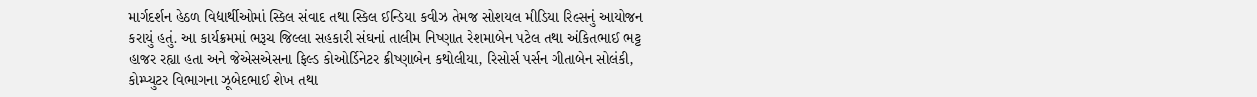માર્ગદર્શન હેઠળ વિદ્યાર્થીઓમાં સ્કિલ સંવાદ તથા સ્કિલ ઈન્ડિયા કવીઝ તેમજ સોશયલ મીડિયા રિલ્સનું આયોજન કરાયું હતું. આ કાર્યક્રમમાં ભરૂચ જિલ્લા સહકારી સંઘનાં તાલીમ નિષ્ણાત રેશમાબેન પટેલ તથા અંકિતભાઈ ભટ્ટ હાજર રહ્યા હતા અને જેએસએસના ફિલ્ડ કોઓર્ડિનેટર ક્રીષ્ણાબેન કથોલીયા, રિસોર્સ પર્સન ગીતાબેન સોલંકી, કોમ્પ્યુટર વિભાગના ઝૂબેદભાઈ શેખ તથા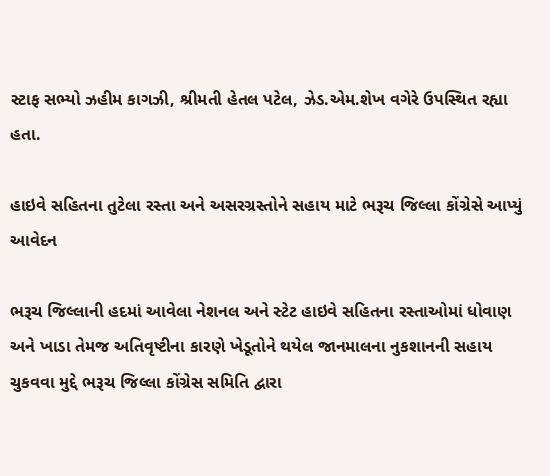સ્ટાફ સભ્યો ઝહીમ કાગઝી, શ્રીમતી હેતલ પટેલ, ઝેડ.એમ.શેખ વગેરે ઉપસ્થિત રહ્યા હતા.

હાઇવે સહિતના તુટેલા રસ્તા અને અસરગ્રસ્તોને સહાય માટે ભરૂચ જિલ્લા કોંગ્રેસે આપ્યું આવેદન

ભરૂચ જિલ્લાની હદમાં આવેલા નેશનલ અને સ્ટેટ હાઇવે સહિતના રસ્તાઓમાં ધોવાણ અને ખાડા તેમજ અતિવૃષ્ટીના કારણે ખેડૂતોને થયેલ જાનમાલના નુકશાનની સહાય ચુકવવા મુદ્દે ભરૂચ જિલ્લા કોંગ્રેસ સમિતિ દ્વારા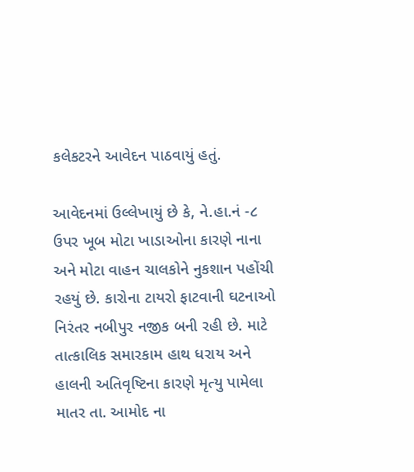કલેકટરને આવેદન પાઠવાયું હતું.

આવેદનમાં ઉલ્લેખાયું છે કે, ને.હા.નં -૮ ઉપર ખૂબ મોટા ખાડાઓના કારણે નાના અને મોટા વાહન ચાલકોને નુકશાન પહોંચી રહયું છે. કારોના ટાયરો ફાટવાની ઘટનાઓ નિરંતર નબીપુર નજીક બની રહી છે. માટે તાત્કાલિક સમારકામ હાથ ધરાય અને હાલની અતિવૃષ્ટિના કારણે મૃત્યુ પામેલા માતર તા. આમોદ ના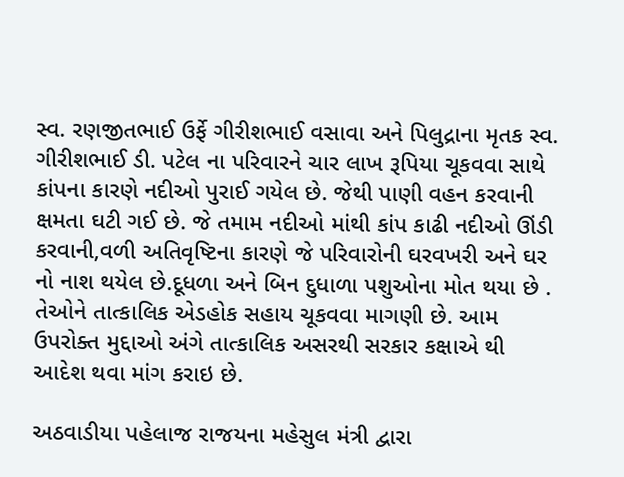સ્વ. રણજીતભાઈ ઉર્ફે ગીરીશભાઈ વસાવા અને પિલુદ્રાના મૃતક સ્વ. ગીરીશભાઈ ડી. પટેલ ના પરિવારને ચાર લાખ રૂપિયા ચૂકવવા સાથે કાંપના કારણે નદીઓ પુરાઈ ગયેલ છે. જેથી પાણી વહન કરવાની ક્ષમતા ઘટી ગઈ છે. જે તમામ નદીઓ માંથી કાંપ કાઢી નદીઓ ઊંડી કરવાની,વળી અતિવૃષ્ટિના કારણે જે પરિવારોની ઘરવખરી અને ઘર નો નાશ થયેલ છે.દૂધળા અને બિન દુધાળા પશુઓના મોત થયા છે . તેઓને તાત્કાલિક એડહોક સહાય ચૂકવવા માગણી છે. આમ ઉપરોક્ત મુદ્દાઓ અંગે તાત્કાલિક અસરથી સરકાર કક્ષાએ થી આદેશ થવા માંગ કરાઇ છે.

અઠવાડીયા પહેલાજ રાજયના મહેસુલ મંત્રી દ્વારા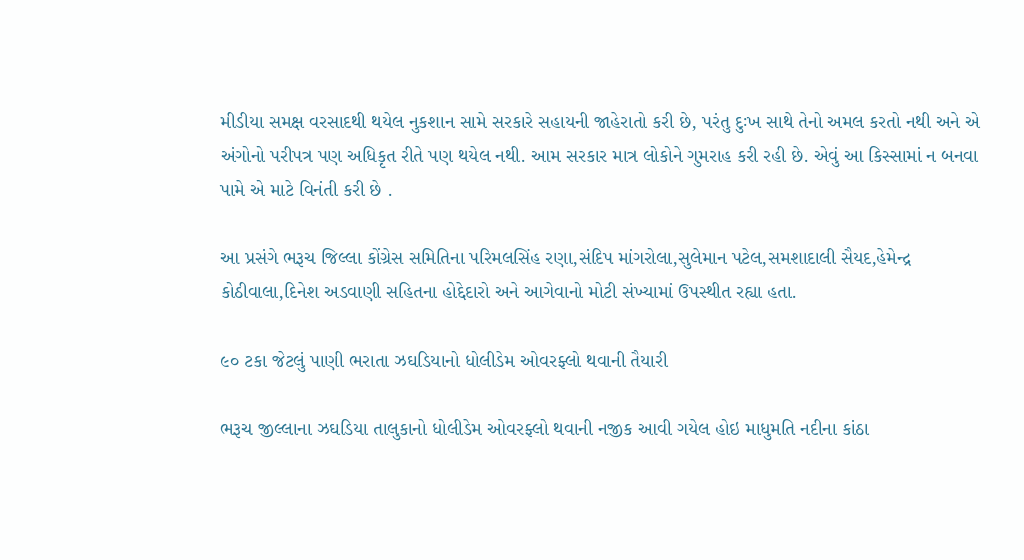મીડીયા સમક્ષ વરસાદથી થયેલ નુકશાન સામે સરકારે સહાયની જાહેરાતો કરી છે, પરંતુ દુઃખ સાથે તેનો અમલ કરતો નથી અને એ અંગોનો પરીપત્ર પણ અધિકૃત રીતે પણ થયેલ નથી. આમ સરકાર માત્ર લોકોને ગુમરાહ કરી રહી છે. એવું આ કિસ્સામાં ન બનવા પામે એ માટે વિનંતી કરી છે .

આ પ્રસંગે ભરૂચ જિલ્લા કોંગ્રેસ સમિતિના પરિમલસિંહ રણા,સંદિપ માંગરોલા,સુલેમાન પટેલ,સમશાદાલી સૈયદ,હેમેન્દ્ર કોઠીવાલા,દિનેશ અડવાણી સહિતના હોદ્દેદારો અને આગેવાનો મોટી સંખ્યામાં ઉપસ્થીત રહ્યા હતા.

૯૦ ટકા જેટલું પાણી ભરાતા ઝઘડિયાનો ધોલીડેમ ઓવરફ્લો થવાની તૈયારી

ભરૂચ જીલ્લાના ઝઘડિયા તાલુકાનો ધોલીડેમ ઓવરફ્લો થવાની નજીક આવી ગયેલ હોઇ માધુમતિ નદીના કાંઠા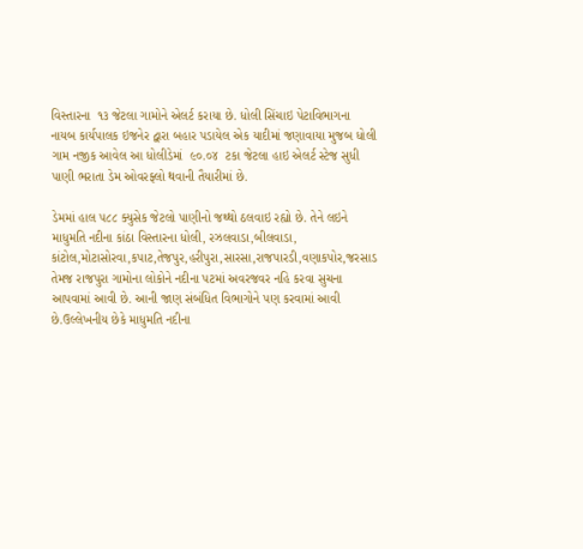વિસ્તારના  ૧૩ જેટલા ગામોને એલર્ટ કરાયા છે. ધોલી સિંચાઇ પેટાવિભાગના નાયબ કાર્યપાલક ઇજનેર દ્વારા બહાર પડાયેલ એક યાદીમાં જણાવાયા મુજબ ધોલી ગામ નજીક આવેલ આ ધોલીડેમાં  ૯૦.૦૪  ટકા જેટલા હાઇ એલર્ટ સ્ટેજ સુધી પાણી ભરાતા ડેમ ઓવરફ્લો થવાની તૈયારીમાં છે.

ડેમમાં હાલ ૫૮૮ ક્યુસેક જેટલો પાણીનો જથ્થો ઠલવાઇ રહ્યો છે. તેને લઇને માધુમતિ નદીના કાંઠા વિસ્તારના ધોલી, રઝલવાડા,બીલવાડા, કાંટોલ,મોટાસોરવા,કપાટ,તેજપુર,હરીપુરા,સારસા,રાજપારડી,વણાકપોર,જરસાડ તેમજ રાજપુરા ગામોના લોકોને નદીના પટમાં અવરજવર નહિ કરવા સુચના આપવામાં આવી છે. આની જાણ સંબંધિત વિભાગોને પણ કરવામાં આવી છે.ઉલ્લેખનીય છેકે માધુમતિ નદીના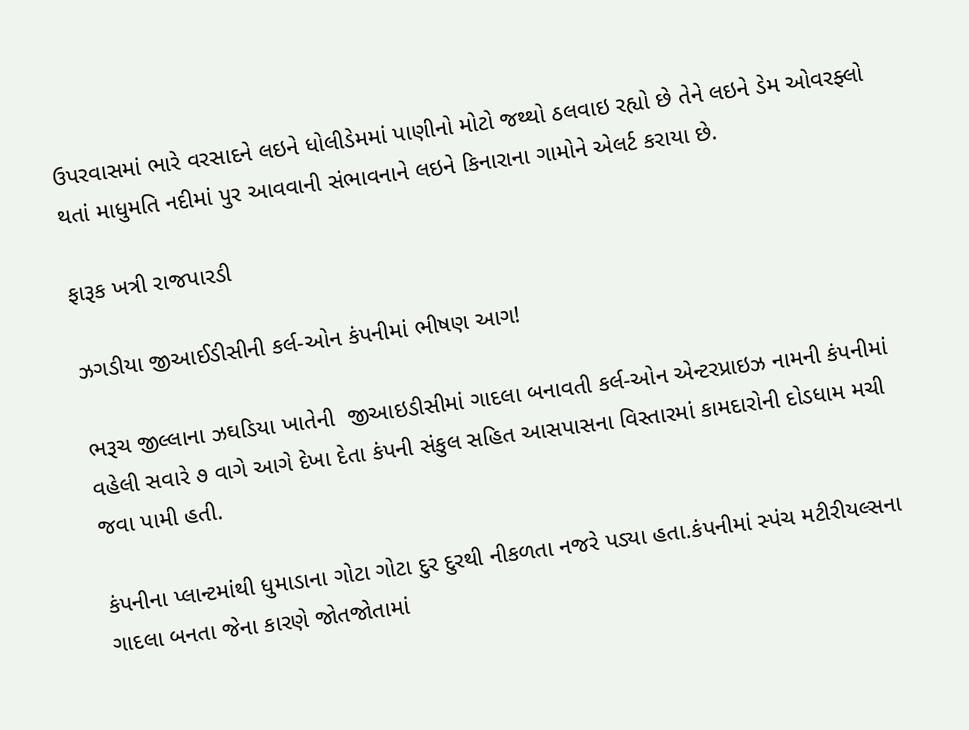ઉપરવાસમાં ભારે વરસાદને લઇને ધોલીડેમમાં પાણીનો મોટો જથ્થો ઠલવાઇ રહ્યો છે તેને લઇને ડેમ ઓવરફ્લો થતાં માધુમતિ નદીમાં પુર આવવાની સંભાવનાને લઇને કિનારાના ગામોને એલર્ટ કરાયા છે.

ફારૂક ખત્રી રાજપારડી

ઝગડીયા જીઆઈડીસીની કર્લ-ઓન કંપનીમાં ભીષણ આગ!

ભરૂચ જીલ્લાના ઝઘડિયા ખાતેની  જીઆઇડીસીમાં ગાદલા બનાવતી કર્લ-ઓન એન્ટરપ્રાઇઝ નામની કંપનીમાં વહેલી સવારે ૭ વાગે આગે દેખા દેતા કંપની સંકુલ સહિત આસપાસના વિસ્તારમાં કામદારોની દોડધામ મચી જવા પામી હતી.

કંપનીના પ્લાન્ટમાંથી ધુમાડાના ગોટા ગોટા દુર દુરથી નીકળતા નજરે પડ્યા હતા.કંપનીમાં સ્પંચ મટીરીયલ્સના ગાદલા બનતા જેના કારણે જોતજોતામાં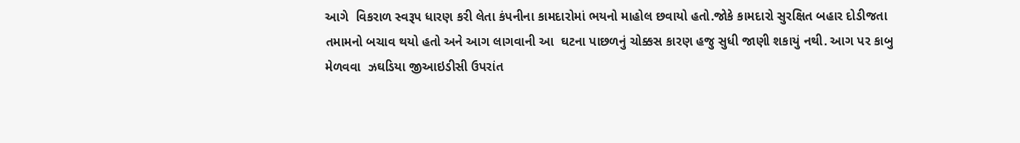આગે  વિકરાળ સ્વરૂપ ધારણ કરી લેતા કંપનીના કામદારોમાં ભયનો માહોલ છવાયો હતો.જોકે કામદારો સુરક્ષિત બહાર દોડીજતા તમામનો બચાવ થયો હતો અને આગ લાગવાની આ  ઘટના પાછળનું ચોક્કસ કારણ હજુ સુધી જાણી શકાયું નથી. આગ પર કાબુ મેળવવા  ઝઘડિયા જીઆઇડીસી ઉપરાંત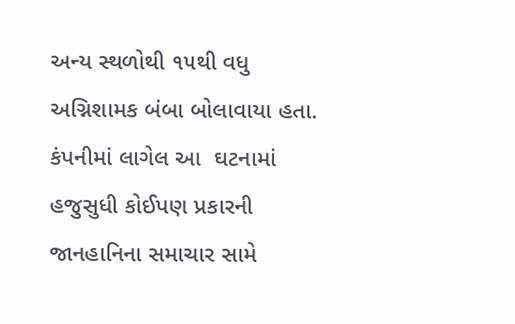અન્ય સ્થળોથી ૧૫થી વધુ અગ્નિશામક બંબા બોલાવાયા હતા. કંપનીમાં લાગેલ આ  ઘટનામાં હજુસુધી કોઈપણ પ્રકારની જાનહાનિના સમાચાર સામે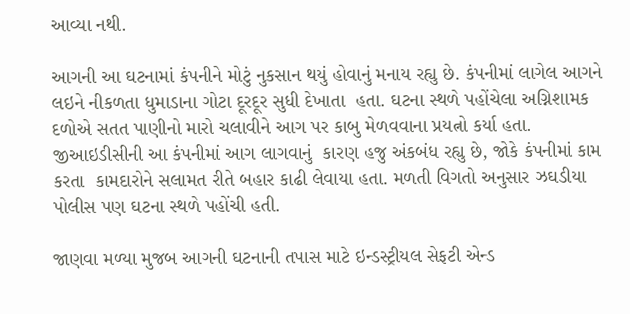આવ્યા નથી.

આગની આ ઘટનામાં કંપનીને મોટું નુકસાન થયું હોવાનું મનાય રહ્યુ છે. કંપનીમાં લાગેલ આગને લઇને નીકળતા ધુમાડાના ગોટા દૂરદૂર સુધી દેખાતા  હતા. ઘટના સ્થળે પહોંચેલા અગ્નિશામક દળોએ સતત પાણીનો મારો ચલાવીને આગ પર કાબુ મેળવવાના પ્રયત્નો કર્યા હતા. જીઆઇડીસીની આ કંપનીમાં આગ લાગવાનું  કારણ હજુ અંકબંધ રહ્યુ છે, જોકે કંપનીમાં કામ કરતા  કામદારોને સલામત રીતે બહાર કાઢી લેવાયા હતા. મળતી વિગતો અનુસાર ઝઘડીયા પોલીસ પણ ઘટના સ્થળે પહોંચી હતી.

જાણવા મળ્યા મુજબ આગની ઘટનાની તપાસ માટે ઇન્ડસ્ટ્રીયલ સેફટી એન્ડ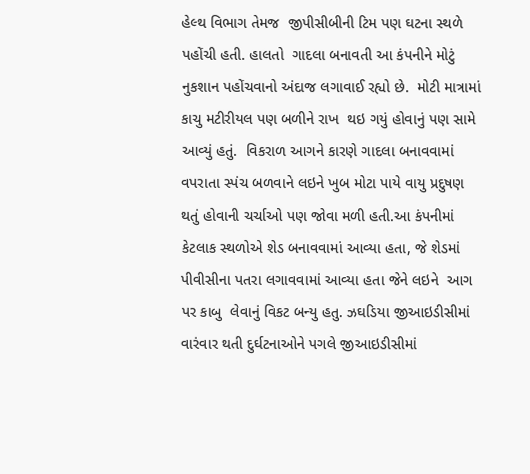હેલ્થ વિભાગ તેમજ  જીપીસીબીની ટિમ પણ ઘટના સ્થળે  પહોંચી હતી. હાલતો  ગાદલા બનાવતી આ કંપનીને મોટું નુકશાન પહોંચવાનો અંદાજ લગાવાઈ રહ્યો છે.  મોટી માત્રામાં કાચુ મટીરીયલ પણ બળીને રાખ  થઇ ગયું હોવાનું પણ સામે આવ્યું હતું.  વિકરાળ આગને કારણે ગાદલા બનાવવામાં વપરાતા સ્પંચ બળવાને લઇને ખુબ મોટા પાયે વાયુ પ્રદુષણ થતું હોવાની ચર્ચાઓ પણ જોવા મળી હતી.આ કંપનીમાં કેટલાક સ્થળોએ શેડ બનાવવામાં આવ્યા હતા, જે શેડમાં  પીવીસીના પતરા લગાવવામાં આવ્યા હતા જેને લઇને  આગ પર કાબુ  લેવાનું વિકટ બન્યુ હતુ. ઝઘડિયા જીઆઇડીસીમાં વારંવાર થતી દુર્ઘટનાઓને પગલે જીઆઇડીસીમાં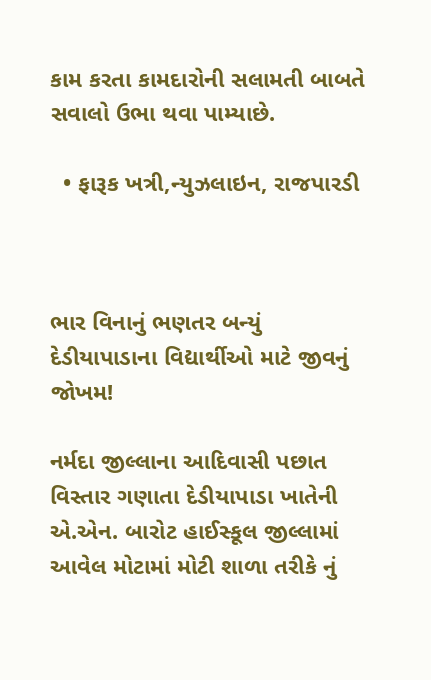કામ કરતા કામદારોની સલામતી બાબતે સવાલો ઉભા થવા પામ્યાછે.

  • ફારૂક ખત્રી,ન્યુઝલાઇન, રાજપારડી



ભાર વિનાનું ભણતર બન્યું દેડીયાપાડાના વિદ્યાર્થીઓ માટે જીવનું જોખમ!

નર્મદા જીલ્લાના આદિવાસી પછાત વિસ્તાર ગણાતા દેડીયાપાડા ખાતેની એ.એન. બારોટ હાઈસ્કૂલ જીલ્લામાં આવેલ મોટામાં મોટી શાળા તરીકે નું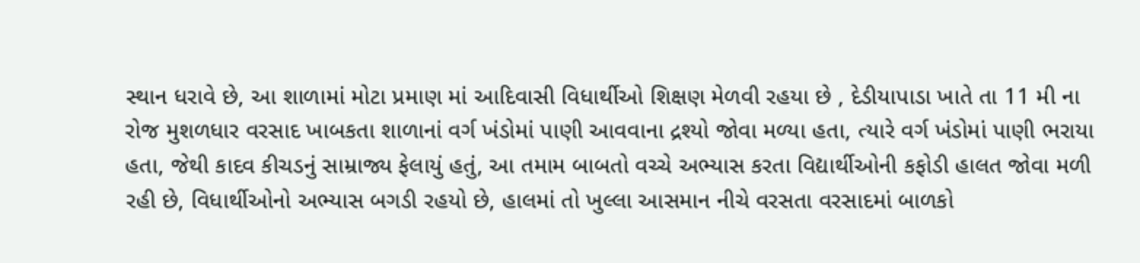સ્થાન ધરાવે છે, આ શાળામાં મોટા પ્રમાણ માં આદિવાસી વિધાર્થીઓ શિક્ષણ મેળવી રહયા છે , દેડીયાપાડા ખાતે તા 11 મી ના રોજ મુશળધાર વરસાદ ખાબકતા શાળાનાં વર્ગ ખંડોમાં પાણી આવવાના દ્રશ્યો જોવા મળ્યા હતા, ત્યારે વર્ગ ખંડોમાં પાણી ભરાયા હતા, જેથી કાદવ કીચડનું સામ્રાજ્ય ફેલાયું હતું, આ તમામ બાબતો વચ્ચે અભ્યાસ કરતા વિદ્યાર્થીઓની કફોડી હાલત જોવા મળી રહી છે, વિધાર્થીઓનો અભ્યાસ બગડી રહયો છે, હાલમાં તો ખુલ્લા આસમાન નીચે વરસતા વરસાદમાં બાળકો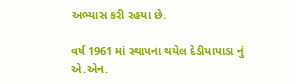અભ્યાસ કરી રહયા છે.

વર્ષ 1961 માં સ્થાપના થયેલ દેડીયાપાડા નું એ.એન.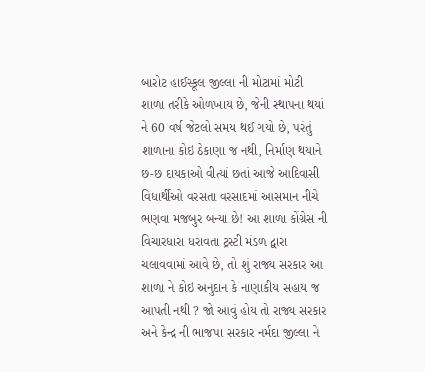બારોટ હાઈસ્કૂલ જીલ્લા ની મોટામાં મોટી શાળા તરીકે ઓળખાય છે, જેની સ્થાપના થયાં ને 60 વર્ષ જેટલો સમય થઈ ગયો છે, પરંતું શાળાના કોઇ ઠેકાણા જ નથી, નિર્માણ થયાને છ-છ દાયકાઓ વીત્યાં છતાં આજે આદિવાસી વિધાર્થીઓ વરસતા વરસાદમાં આસમાન નીચે ભણવા મજબુર બન્યા છે! આ શાળા કોંગ્રેસ ની વિચારધારા ધરાવતા ટ્રસ્ટી મંડળ દ્વારા ચલાવવામાં આવે છે, તો શું રાજ્ય સરકાર આ શાળા ને કોઇ અનુદાન કે નાણાકીય સહાય જ આપતી નથી ? જો આવું હોય તો રાજ્ય સરકાર અને કેન્દ્ર ની ભાજપા સરકાર નર્મદા જીલ્લા ને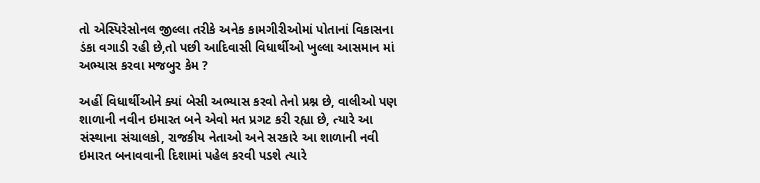તો એસ્પિરેસોનલ જીલ્લા તરીકે અનેક કામગીરીઓમાં પોતાનાં વિકાસના ડંકા વગાડી રહી છે,તો પછી આદિવાસી વિધાર્થીઓ ખુલ્લા આસમાન માં અભ્યાસ કરવા મજબુર કેમ ?

અહીં વિધાર્થીઓને ક્યાં બેસી અભ્યાસ કરવો તેનો પ્રશ્ન છે, વાલીઓ પણ શાળાની નવીન ઇમારત બને એવો મત પ્રગટ કરી રહ્યા છે, ત્યારે આ સંસ્થાના સંચાલકો, રાજકીય નેતાઓ અને સરકારે આ શાળાની નવી ઇમારત બનાવવાની દિશામાં પહેલ કરવી પડશે ત્યારે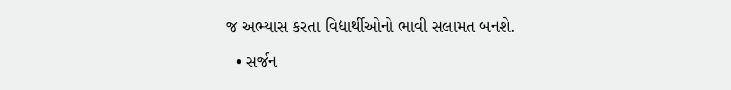જ અભ્યાસ કરતા વિદ્યાર્થીઓનો ભાવી સલામત બનશે.

  • સર્જન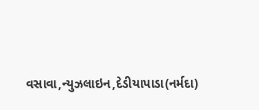વસાવા,ન્યુઝલાઇન,દેડીયાપાડા(નર્મદા)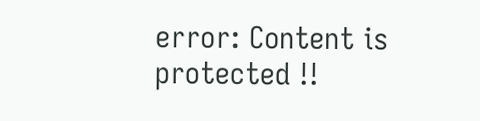error: Content is protected !!